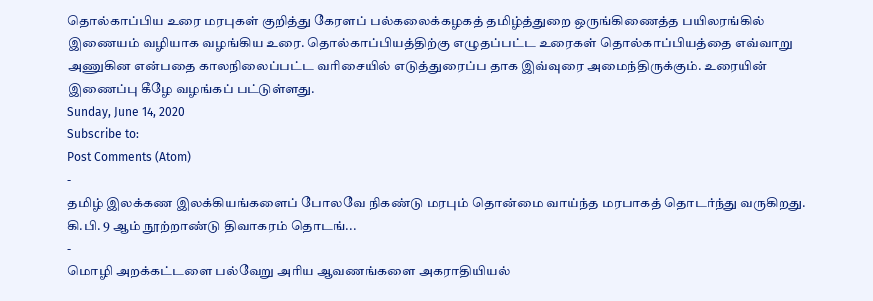தொல்காப்பிய உரை மரபுகள் குறித்து கேரளப் பல்கலைக்கழகத் தமிழ்த்துறை ஒருங்கிணைத்த பயிலரங்கில் இணையம் வழியாக வழங்கிய உரை. தொல்காப்பியத்திற்கு எழுதப்பட்ட உரைகள் தொல்காப்பியத்தை எவ்வாறு அணுகின என்பதை காலநிலைப்பட்ட வரிசையில் எடுத்துரைப்ப தாக இவ்வுரை அமைந்திருக்கும். உரையின் இணைப்பு கீழே வழங்கப் பட்டுள்ளது.
Sunday, June 14, 2020
Subscribe to:
Post Comments (Atom)
-
தமிழ் இலக்கண இலக்கியங்களைப் போலவே நிகண்டு மரபும் தொன்மை வாய்ந்த மரபாகத் தொடர்ந்து வருகிறது. கி.பி. 9 ஆம் நூற்றாண்டு திவாகரம் தொடங்...
-
மொழி அறக்கட்டளை பல்வேறு அரிய ஆவணங்களை அகராதியியல்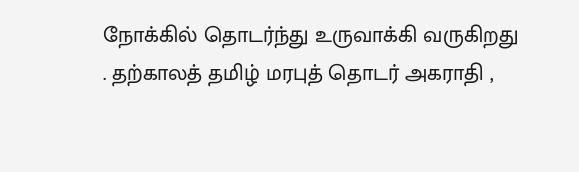நோக்கில் தொடர்ந்து உருவாக்கி வருகிறது . தற்காலத் தமிழ் மரபுத் தொடர் அகராதி ,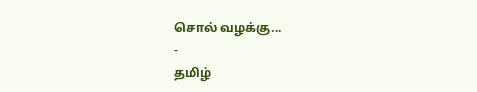சொல் வழக்கு...
-
தமிழ்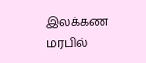இலக்கண மரபில்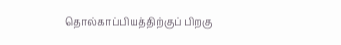தொல்காப்பியத்திற்குப் பிறகு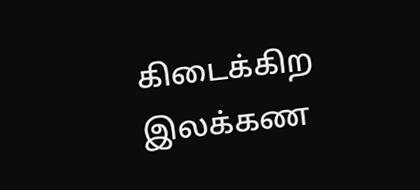கிடைக்கிற இலக்கண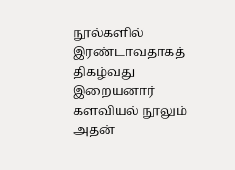நூல்களில் இரண்டாவதாகத் திகழ்வது இறையனார் களவியல் நூலும் அதன்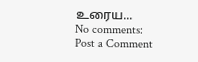உரைய...
No comments:
Post a Comment